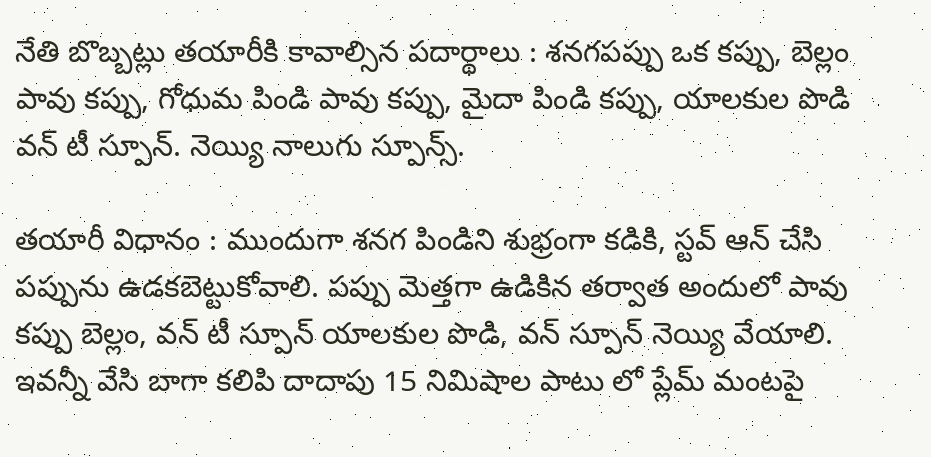నేతి బొబ్బట్లు తయారీకి కావాల్సిన పదార్థాలు : శనగపప్పు ఒక కప్పు, బెల్లం పావు కప్పు, గోధుమ పిండి పావు కప్పు, మైదా పిండి కప్పు, యాలకుల పొడి వన్ టీ స్పూన్. నెయ్యి నాలుగు స్పూన్స్.

తయారీ విధానం : ముందుగా శనగ పిండిని శుభ్రంగా కడికి, స్టవ్ ఆన్ చేసి పప్పును ఉడకబెట్టుకోవాలి. పప్పు మెత్తగా ఉడికిన తర్వాత అందులో పావు కప్పు బెల్లం, వన్ టీ స్పూన్ యాలకుల పొడి, వన్ స్పూన్ నెయ్యి వేయాలి. ఇవన్నీ వేసి బాగా కలిపి దాదాపు 15 నిమిషాల పాటు లో ప్లేమ్ మంటపై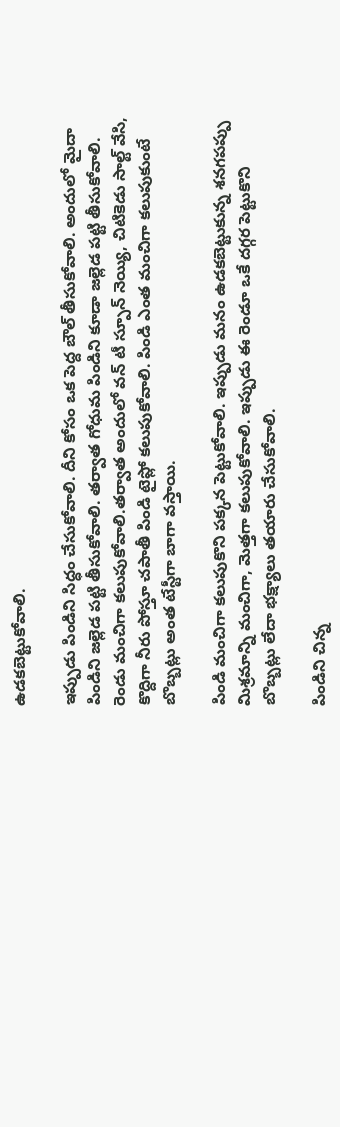ఉడకబెట్టుకోవాలి.

ఇప్పుడు పిండిని సిద్ధం చేసుకోవాలి. దీని కోసం ఒక పెద్ద బౌల్ తీసుకోవాలి. అందులో మైదా పిండిని జల్లెడ పట్టి తీసుకోవాలి. తర్వాత గోధుమ పిండిని కూడా జల్లెడ పట్టి తీసుకోవాలి. రెండు మంచిగా కలుపుకోవాలి.తర్వాత అందులో వన్ టీ స్పూన్ నెయ్యి, చిటికెడు సాల్ట్ వేసి, కొద్దిగా నీరు పోస్తూ చపాతీ పిండి టైప్లో కలుపుకోవాలి. పిండి ఎంత మంచిగా కలుపుకుంటే బొబ్బట్లు అంత టేస్టీగా బాగా వస్తాయి.

పిండి మంచిగా కలుపుకొని పక్కన పెట్టుకోవాలి. ఇప్పుడు మనం ఉడకబెట్టుకున్న శనగపప్పు మిశ్రమాన్ని మంచిగా, మెత్తగా కలుపుకోవాలి. ఇప్పుడు ఈ రెండూ ఒకే దగ్గర పెట్టుకొని బొబ్బట్లు లేదా భక్ష్యాలు తయారు చేసుకోవాలి.

పిండిని చిన్న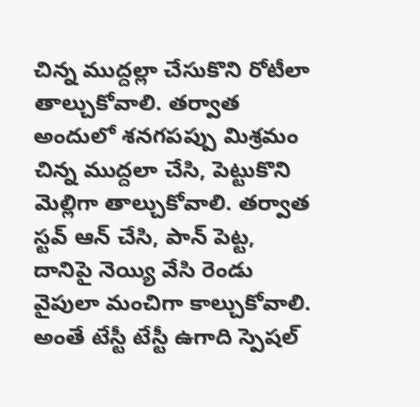చిన్న ముద్దల్లా చేసుకొని రోటీలా తాల్చుకోవాలి. తర్వాత అందులో శనగపప్పు మిశ్రమం చిన్న ముద్దలా చేసి, పెట్టుకొని మెల్లిగా తాల్చుకోవాలి. తర్వాత స్టవ్ ఆన్ చేసి, పాన్ పెట్ట, దానిపై నెయ్యి వేసి రెండు వైపులా మంచిగా కాల్చుకోవాలి. అంతే టేస్టీ టేస్టీ ఉగాది స్పెషల్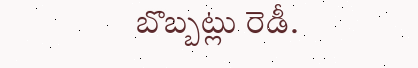బొబ్బట్లు రెడీ.